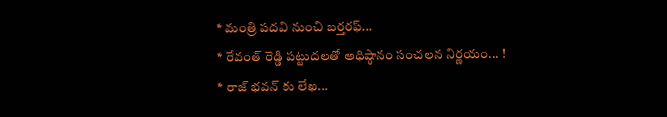* మంత్రి పదవి నుంచి బర్తరఫ్...
* రేవంత్ రెడ్డి పట్టుదలతో అధిష్ఠానం సంచలన నిర్ణయం... !
* రాజ్ భవన్ కు లేఖ...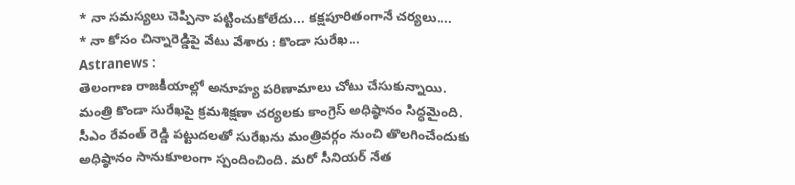* నా సమస్యలు చెప్పినా పట్టించుకోలేదు... కక్షపూరితంగానే చర్యలు....
* నా కోసం చిన్నారెడ్డిపై వేటు వేశారు : కొండా సురేఖ...
Astranews :
తెలంగాణ రాజకీయాల్లో అనూహ్య పరిణామాలు చోటు చేసుకున్నాయి. మంత్రి కొండా సురేఖపై క్రమశిక్షణా చర్యలకు కాంగ్రెస్ అధిష్ఠానం సిద్ధమైంది. సీఎం రేవంత్ రెడ్డి పట్టుదలతో సురేఖను మంత్రివర్గం నుంచి తొలగించేందుకు అధిష్ఠానం సానుకూలంగా స్పందించింది. మరో సీనియర్ నేత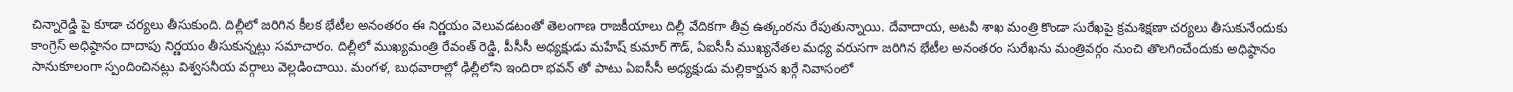చిన్నారెడ్డి పై కూడా చర్యలు తీసుకుంది. దిల్లీలో జరిగిన కీలక భేటీల అనంతరం ఈ నిర్ణయం వెలువడటంతో తెలంగాణ రాజకీయాలు దిల్లీ వేదికగా తీవ్ర ఉత్కంఠను రేపుతున్నాయి. దేవాదాయ, అటవీ శాఖ మంత్రి కొండా సురేఖపై క్రమశిక్షణా చర్యలు తీసుకునేందుకు కాంగ్రెస్ అధిష్ఠానం దాదాపు నిర్ణయం తీసుకున్నట్లు సమాచారం. దిల్లీలో ముఖ్యమంత్రి రేవంత్ రెడ్డి, పీసీసీ అధ్యక్షుడు మహేష్ కుమార్ గౌడ్, ఏఐసీసీ ముఖ్యనేతల మధ్య వరుసగా జరిగిన భేటీల అనంతరం సురేఖను మంత్రివర్గం నుంచి తొలగించేందుకు అధిష్ఠానం సానుకూలంగా స్పందించినట్లు విశ్వసనీయ వర్గాలు వెల్లడించాయి. మంగళ, బుధవారాల్లో ఢిల్లీలోని ఇందిరా భవన్ తో పాటు ఏఐసీసీ అధ్యక్షుడు మల్లికార్జున ఖర్గే నివాసంలో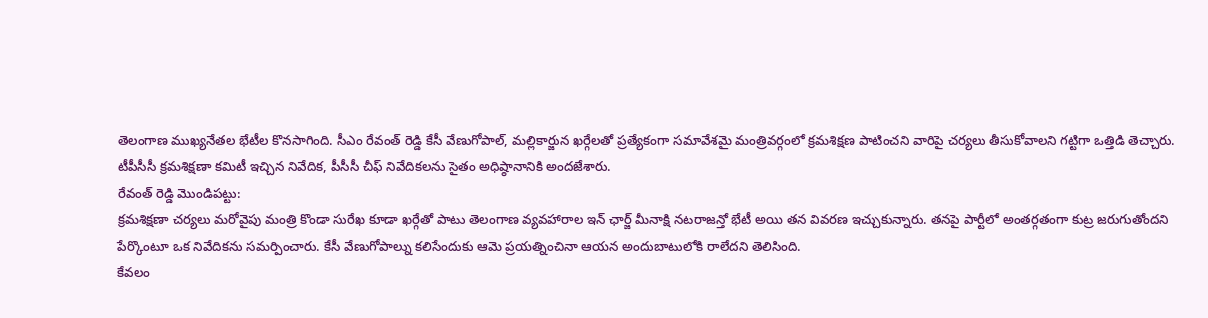తెలంగాణ ముఖ్యనేతల భేటీల కొనసాగింది. సీఎం రేవంత్ రెడ్డి కేసీ వేణుగోపాల్, మల్లికార్జున ఖర్గేలతో ప్రత్యేకంగా సమావేశమై మంత్రివర్గంలో క్రమశిక్షణ పాటించని వారిపై చర్యలు తీసుకోవాలని గట్టిగా ఒత్తిడి తెచ్చారు. టీపీసీసీ క్రమశిక్షణా కమిటీ ఇచ్చిన నివేదిక, పీసీసీ చీఫ్ నివేదికలను సైతం అధిష్ఠానానికి అందజేశారు.
రేవంత్ రెడ్డి మొండిపట్టు:
క్రమశిక్షణా చర్యలు మరోవైపు మంత్రి కొండా సురేఖ కూడా ఖర్గేతో పాటు తెలంగాణ వ్యవహారాల ఇన్ ఛార్జ్ మీనాక్షి నటరాజన్తో భేటీ అయి తన వివరణ ఇచ్చుకున్నారు. తనపై పార్టీలో అంతర్గతంగా కుట్ర జరుగుతోందని పేర్కొంటూ ఒక నివేదికను సమర్పించారు. కేసీ వేణుగోపాల్ను కలిసేందుకు ఆమె ప్రయత్నించినా ఆయన అందుబాటులోకి రాలేదని తెలిసింది.
కేవలం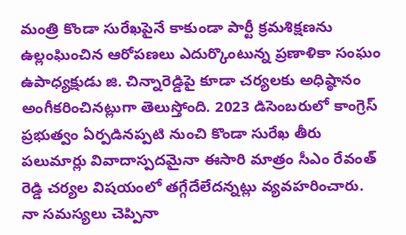మంత్రి కొండా సురేఖపైనే కాకుండా పార్టీ క్రమశిక్షణను ఉల్లంఘించిన ఆరోపణలు ఎదుర్కొంటున్న ప్రణాళికా సంఘం ఉపాధ్యక్షుడు జి. చిన్నారెడ్డిపై కూడా చర్యలకు అధిష్ఠానం అంగీకరించినట్లుగా తెలుస్తోంది. 2023 డిసెంబరులో కాంగ్రెస్ ప్రభుత్వం ఏర్పడినప్పటి నుంచి కొండా సురేఖ తీరు పలుమార్లు వివాదాస్పదమైనా ఈసారి మాత్రం సీఎం రేవంత్ రెడ్డి చర్యల విషయంలో తగ్గేదేలేదన్నట్లు వ్యవహరించారు.
నా సమస్యలు చెప్పినా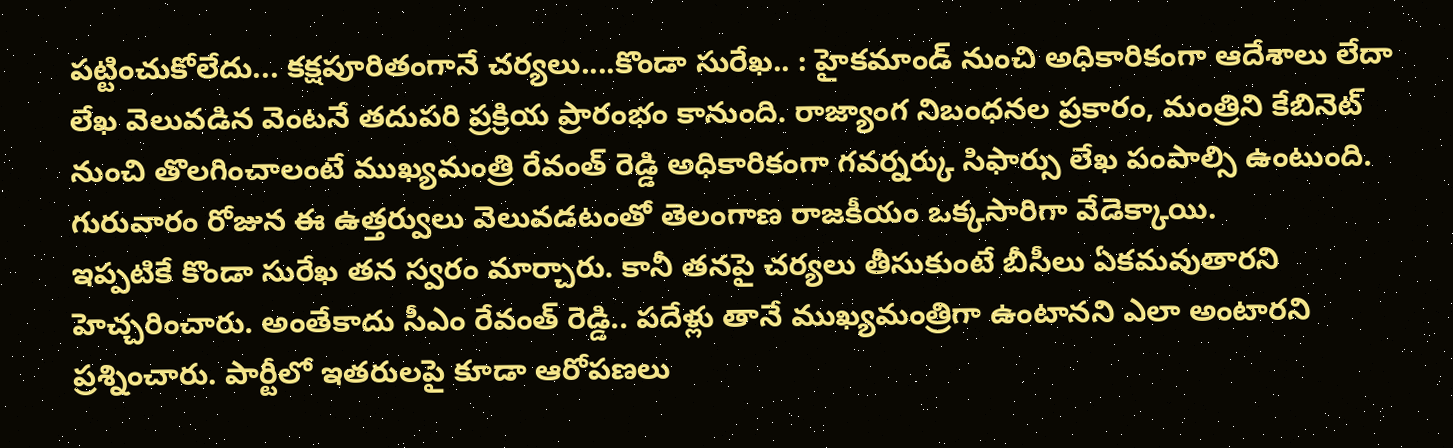పట్టించుకోలేదు... కక్షపూరితంగానే చర్యలు....కొండా సురేఖ.. : హైకమాండ్ నుంచి అధికారికంగా ఆదేశాలు లేదా లేఖ వెలువడిన వెంటనే తదుపరి ప్రక్రియ ప్రారంభం కానుంది. రాజ్యాంగ నిబంధనల ప్రకారం, మంత్రిని కేబినెట్ నుంచి తొలగించాలంటే ముఖ్యమంత్రి రేవంత్ రెడ్డి అధికారికంగా గవర్నర్కు సిఫార్సు లేఖ పంపాల్సి ఉంటుంది. గురువారం రోజున ఈ ఉత్తర్వులు వెలువడటంతో తెలంగాణ రాజకీయం ఒక్కసారిగా వేడెక్కాయి.
ఇప్పటికే కొండా సురేఖ తన స్వరం మార్చారు. కానీ తనపై చర్యలు తీసుకుంటే బీసీలు ఏకమవుతారని హెచ్చరించారు. అంతేకాదు సీఎం రేవంత్ రెడ్డి.. పదేళ్లు తానే ముఖ్యమంత్రిగా ఉంటానని ఎలా అంటారని ప్రశ్నించారు. పార్టీలో ఇతరులపై కూడా ఆరోపణలు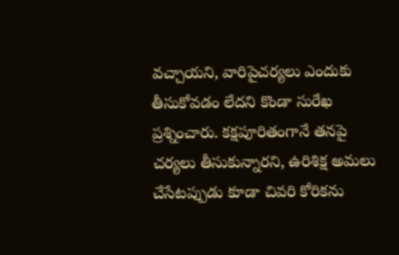వచ్చాయని, వారిపైచర్యలు ఎందుకు తీసుకోవడం లేదని కొండా సురేఖ ప్రశ్నించారు. కక్షపూరితంగానే తనపై చర్యలు తీసుకున్నారని, ఉరిశిక్ష అమలు చేసేటప్పుడు కూడా చివరి కోరికను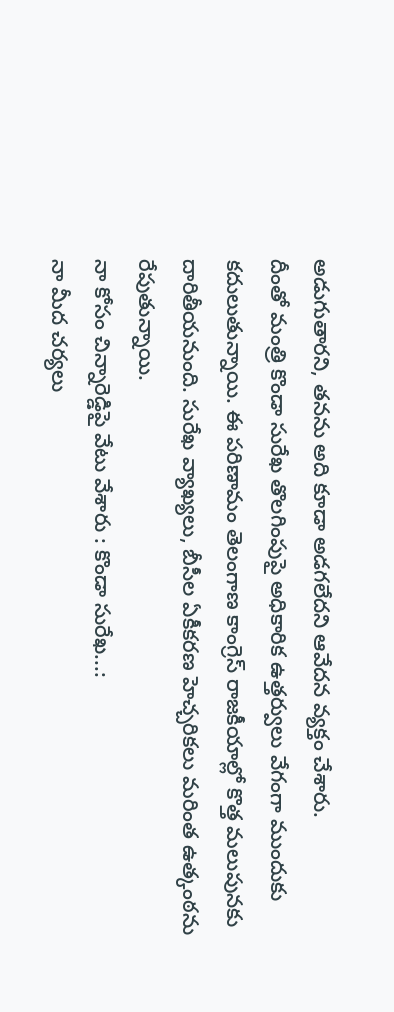అడుగుతారని, తనను అది కూడా అడగలేదని ఆవేదన వ్యక్తం చేశారు.
దీంతో మంత్రి కొండా సురేఖ తొలగింపుపై అధికారిక ఉత్తర్వులు వేగంగా ముందుకు కదులుతున్నాయి. ఈ పరిణామం తెలంగాణ కాంగ్రెస్ రాజకీయాల్లో కొత్త మలుపునకు దారితీయనుంది. సురేఖ వ్యాఖ్యలు, బీసీల ఏకీకరణ హెచ్చరికలు మరింత ఉత్కంఠను రేపుతున్నాయి.
నా కోసం చిన్నారెడ్డిపై వేటు వేశారు : కొండా సురేఖ...:
నా మీద చర్యలు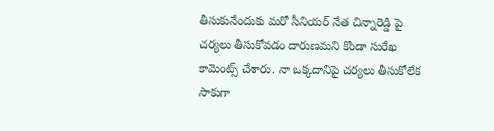తీసుకునేందుకు మరో సీనియర్ నేత చిన్నారెడ్డి పై చర్యలు తీసుకోవడం దారుణమని కొండా సురేఖ కామెంట్స్ చేశారు. నా ఒక్కదానిపై చర్యలు తీసుకోలేక సాకుగా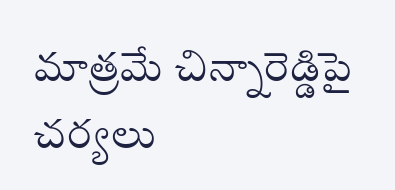మాత్రమే చిన్నారెడ్డిపై చర్యలు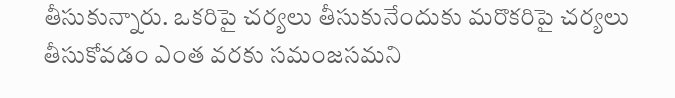తీసుకున్నారు. ఒకరిపై చర్యలు తీసుకునేందుకు మరొకరిపై చర్యలు తీసుకోవడం ఎంత వరకు సమంజసమని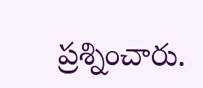ప్రశ్నించారు.